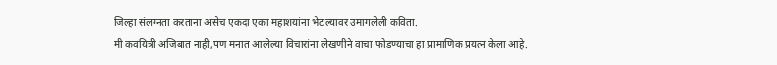जिल्हा संलग्नता करताना असेच एकदा एका महाशयांना भेटल्यावर उमागलेली कविता.
मी कवयित्री अजिबात नाही,पण मनात आलेल्या विचारांना लेखणीने वाचा फोडण्याचा हा प्रामाणिक प्रयत्न केला आहे.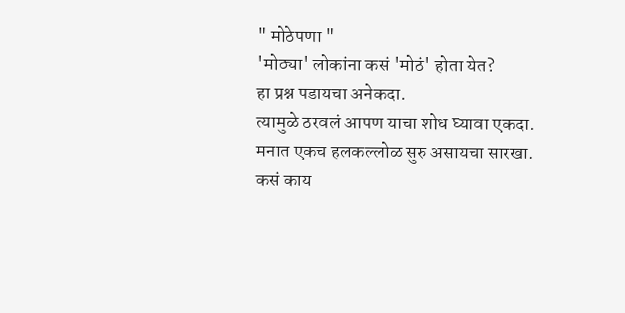" मोठेपणा "
'मोठ्या' लोकांना कसं 'मोठं' होता येत?
हा प्रश्न पडायचा अनेकदा.
त्यामुळे ठरवलं आपण याचा शोध घ्यावा एकदा.
मनात एकच हलकल्लोळ सुरु असायचा सारखा.
कसं काय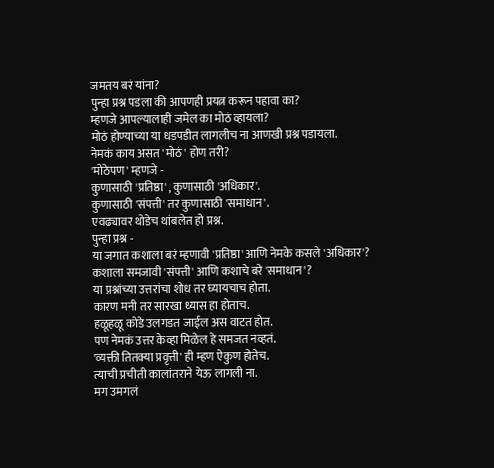जमतय बरं यांना?
पुन्हा प्रश्न पडला की आपणही प्रयत्न करून पहावा का?
म्हणजे आपल्यालाही जमेल का मोठं व्हायला?
मोठं होण्याच्या या धडपडीत लागलीच ना आणखी प्रश्न पडायला.
नेमकं काय असत 'मोठं' होण तरी?
'मोठेपण' म्हणजे -
कुणासाठी 'प्रतिष्ठा' , कुणासाठी 'अधिकार'.
कुणासाठी 'संपत्ती' तर कुणासाठी 'समाधान'.
एवढ्यावर थोडेच थांबलेत हो प्रश्न.
पुन्हा प्रश्न -
या जगात कशाला बरं म्हणावी 'प्रतिष्ठा' आणि नेमके कसले 'अधिकार'?
कशाला समजावी 'संपत्ती' आणि कशाचे बरे 'समाधान'?
या प्रश्नांच्या उत्तरांचा शोध तर घ्यायचाच होता.
कारण मनी तर सारखा ध्यास हा होताच.
हळूहळू कोडे उलगडत जाईल अस वाटत होत.
पण नेमकं उत्तर केव्हा मिळेल हे समजत नव्हतं.
'व्यक्ती तितक्या प्रवृत्ती' ही म्हण ऐकुण होतेच.
त्याची प्रचीती कालांतराने येऊ लागली ना.
मग उमगलं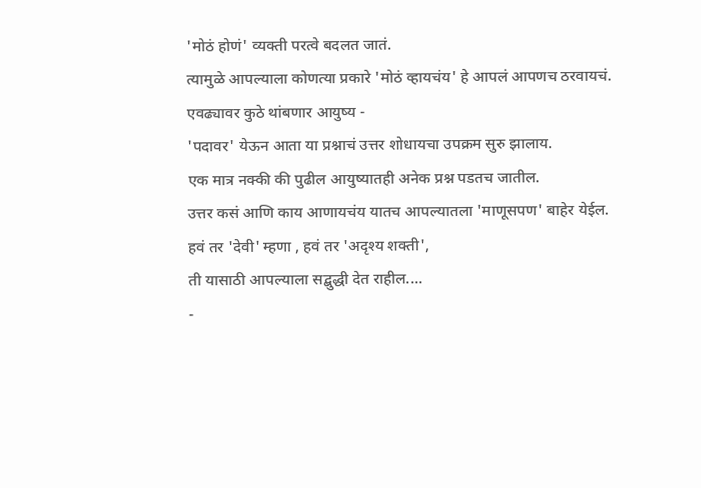'मोठं होणं' व्यक्ती परत्वे बदलत जातं.
त्यामुळे आपल्याला कोणत्या प्रकारे 'मोठं व्हायचंय' हे आपलं आपणच ठरवायचं.
एवढ्यावर कुठे थांबणार आयुष्य -
'पदावर' येऊन आता या प्रश्नाचं उत्तर शोधायचा उपक्रम सुरु झालाय.
एक मात्र नक्की की पुढील आयुष्यातही अनेक प्रश्न पडतच जातील.
उत्तर कसं आणि काय आणायचंय यातच आपल्यातला 'माणूसपण' बाहेर येईल.
हवं तर 'देवी' म्हणा , हवं तर 'अदृश्य शक्ती',
ती यासाठी आपल्याला सद्बुद्धी देत राहील....
-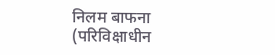निलम बाफना
(परिविक्षाधीन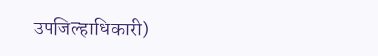उपजिल्हाधिकारी)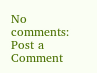No comments:
Post a Comment